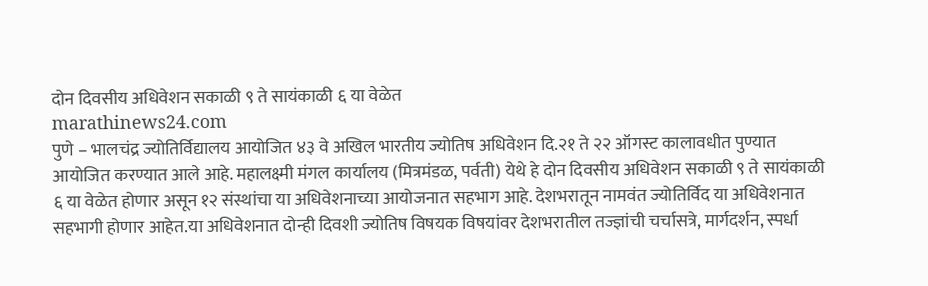दोन दिवसीय अधिवेशन सकाळी ९ ते सायंकाळी ६ या वेळेत
marathinews24.com
पुणे – भालचंद्र ज्योतिर्विद्यालय आयोजित ४३ वे अखिल भारतीय ज्योतिष अधिवेशन दि.२१ ते २२ ऑगस्ट कालावधीत पुण्यात आयोजित करण्यात आले आहे. महालक्ष्मी मंगल कार्यालय (मित्रमंडळ, पर्वती) येथे हे दोन दिवसीय अधिवेशन सकाळी ९ ते सायंकाळी ६ या वेळेत होणार असून १२ संस्थांचा या अधिवेशनाच्या आयोजनात सहभाग आहे. देशभरातून नामवंत ज्योतिर्विद या अधिवेशनात सहभागी होणार आहेत.या अधिवेशनात दोन्ही दिवशी ज्योतिष विषयक विषयांवर देशभरातील तज्ज्ञांची चर्चासत्रे, मार्गदर्शन, स्पर्धा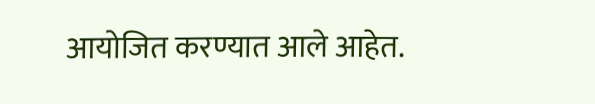आयोजित करण्यात आले आहेत.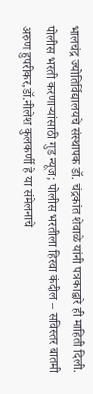भालचंद्र ज्योतिर्विद्यालयचे संस्थापक डॉ. चंद्रकांत शेवाळे यांनी पत्रकाद्वारे ही माहिती दिली.
पोलीस भरती करणाऱ्यांसाठी गुड न्यूज; पोलीस भरतीला हिरवा कंदील – सविस्तर बातमी
अरुण हुपरीकर,डॉ.नीलेश कुलकर्णी हे या संमेलनाचे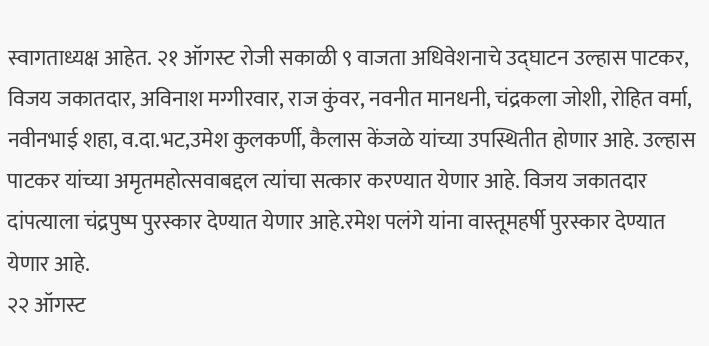स्वागताध्यक्ष आहेत. २१ ऑगस्ट रोजी सकाळी ९ वाजता अधिवेशनाचे उद्घाटन उल्हास पाटकर, विजय जकातदार, अविनाश मग्गीरवार, राज कुंवर, नवनीत मानधनी, चंद्रकला जोशी, रोहित वर्मा, नवीनभाई शहा, व.दा.भट,उमेश कुलकर्णी, कैलास केंजळे यांच्या उपस्थितीत होणार आहे. उल्हास पाटकर यांच्या अमृतमहोत्सवाबद्दल त्यांचा सत्कार करण्यात येणार आहे. विजय जकातदार दांपत्याला चंद्रपुष्प पुरस्कार देण्यात येणार आहे.रमेश पलंगे यांना वास्तूमहर्षी पुरस्कार देण्यात येणार आहे.
२२ ऑगस्ट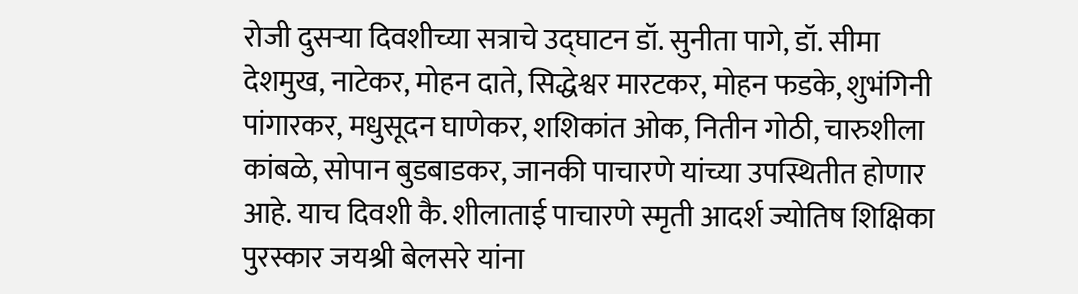रोजी दुसऱ्या दिवशीच्या सत्राचे उद्घाटन डॉ. सुनीता पागे, डॉ. सीमा देशमुख, नाटेकर, मोहन दाते, सिद्धेश्वर मारटकर, मोहन फडके, शुभंगिनी पांगारकर, मधुसूदन घाणेकर, शशिकांत ओक, नितीन गोठी, चारुशीला कांबळे, सोपान बुडबाडकर, जानकी पाचारणे यांच्या उपस्थितीत होणार आहे. याच दिवशी कै. शीलाताई पाचारणे स्मृती आदर्श ज्योतिष शिक्षिका पुरस्कार जयश्री बेलसरे यांना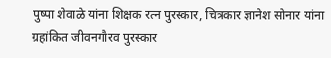पुष्पा शेवाळे यांना शिक्षक रत्न पुरस्कार, चित्रकार ज्ञानेश सोनार यांना ग्रहांकित जीवनगौरव पुरस्कार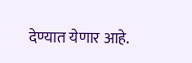देण्यात येणार आहे.